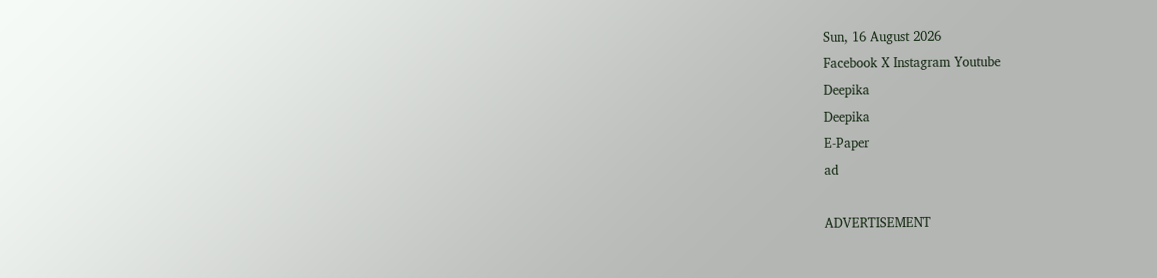Sun, 16 August 2026
Facebook X Instagram Youtube
Deepika
Deepika
E-Paper
ad

ADVERTISEMENT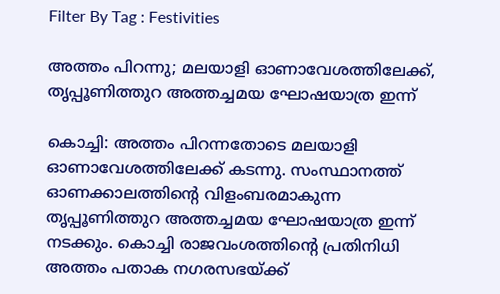Filter By Tag : Festivities

അത്തം പിറന്നു; മലയാളി ഓണാവേശത്തിലേക്ക്, തൃപ്പൂണിത്തുറ അത്തച്ചമയ ഘോഷയാത്ര ഇന്ന്

കൊച്ചി: അത്തം പിറന്നതോടെ മലയാളി ഓണാവേശത്തിലേക്ക് കടന്നു. സംസ്ഥാനത്ത് ഓണക്കാലത്തിന്‍റെ വിളംബരമാകുന്ന തൃപ്പൂണിത്തുറ അത്തച്ചമയ ഘോഷയാത്ര ഇന്ന് നടക്കും. കൊച്ചി രാജവംശത്തിന്‍റെ പ്രതിനിധി അത്തം പതാക നഗരസഭയ്ക്ക്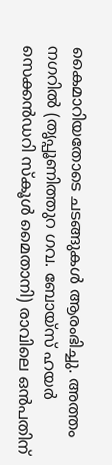കൈമാറിയതോടെ ചടങ്ങുകൾ ആരംഭിച്ചു. അത്തം നഗറിൽ (തൃപ്പൂണിത്തുറ ഗവ. ബോയ്സ് ഹയർ സെക്കൻഡറി സ്കൂൾ മൈതാനി) രാവിലെ ഒൻപതിന്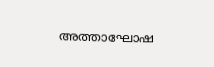അത്താഘോഷ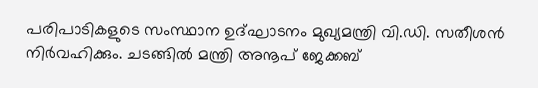പരിപാടികളുടെ സംസ്ഥാന ഉദ്ഘാടനം മുഖ്യമന്ത്രി വി.ഡി. സതീശൻ നിർവഹിക്കും. ചടങ്ങിൽ മന്ത്രി അനൂപ് ജേക്കബ്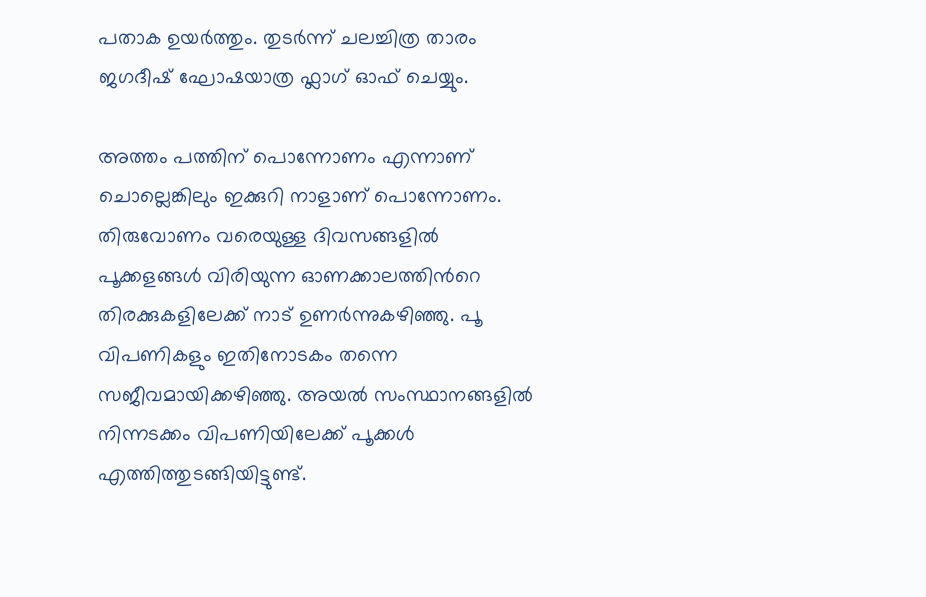പതാക ഉയർത്തും. തുടർന്ന് ചലച്ചിത്ര താരം ജഗദീഷ് ഘോഷയാത്ര ഫ്ലാഗ് ഓഫ് ചെയ്യും.

അത്തം പത്തിന് പൊന്നോണം എന്നാണ് ചൊല്ലെങ്കിലും ഇക്കുറി നാളാണ് പൊന്നോണം. തിരുവോണം വരെയുള്ള ദിവസങ്ങളിൽ പൂക്കളങ്ങൾ വിരിയുന്ന ഓണക്കാലത്തിന്‍റെ തിരക്കുകളിലേക്ക് നാട് ഉണർന്നുകഴിഞ്ഞു. പൂ വിപണികളും ഇതിനോടകം തന്നെ സജീവമായിക്കഴിഞ്ഞു. അയൽ സംസ്ഥാനങ്ങളിൽ നിന്നടക്കം വിപണിയിലേക്ക് പൂക്കൾ എത്തിത്തുടങ്ങിയിട്ടുണ്ട്.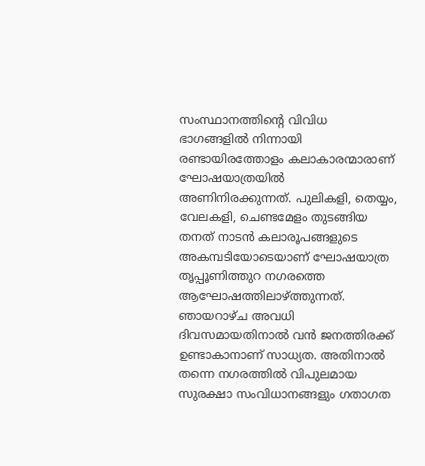സംസ്ഥാനത്തിന്‍റെ വിവിധ ഭാഗങ്ങളിൽ നിന്നായി രണ്ടായിരത്തോളം കലാകാരന്മാരാണ് ഘോഷയാത്രയിൽ അണിനിരക്കുന്നത്. പുലികളി, തെയ്യം, വേലകളി, ചെണ്ടമേളം തുടങ്ങിയ തനത് നാടൻ കലാരൂപങ്ങളുടെ അകമ്പടിയോടെയാണ് ഘോഷയാത്ര തൃപ്പൂണിത്തുറ നഗരത്തെ ആഘോഷത്തിലാഴ്ത്തുന്നത്. ഞായറാഴ്ച അവധി ദിവസമായതിനാൽ വൻ ജനത്തിരക്ക് ഉണ്ടാകാനാണ് സാധ്യത. അതിനാൽ തന്നെ നഗരത്തിൽ വിപുലമായ സുരക്ഷാ സംവിധാനങ്ങളും ഗതാഗത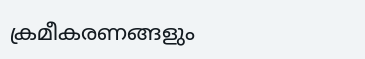ക്രമീകരണങ്ങളും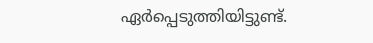ഏർപ്പെടുത്തിയിട്ടുണ്ട്.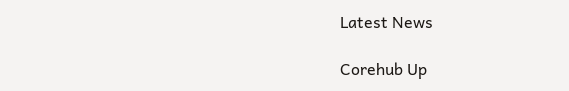Latest News

Corehub Up